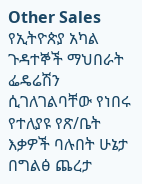Other Sales
የኢትዮጵያ አካል ጉዳተኞች ማህበራት ፌዴሬሽን ሲገለገልባቸው የነበሩ የተለያዩ የጽ/ቤት እቃዎች ባሉበት ሁኔታ በግልፅ ጨረታ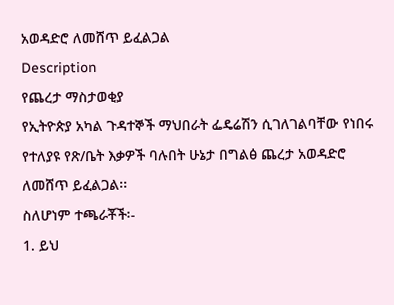አወዳድሮ ለመሸጥ ይፈልጋል
Description
የጨረታ ማስታወቂያ
የኢትዮጵያ አካል ጉዳተኞች ማህበራት ፌዴሬሽን ሲገለገልባቸው የነበሩ የተለያዩ የጽ/ቤት እቃዎች ባሉበት ሁኔታ በግልፅ ጨረታ አወዳድሮ ለመሸጥ ይፈልጋል፡፡
ስለሆነም ተጫራቾች፡-
1. ይህ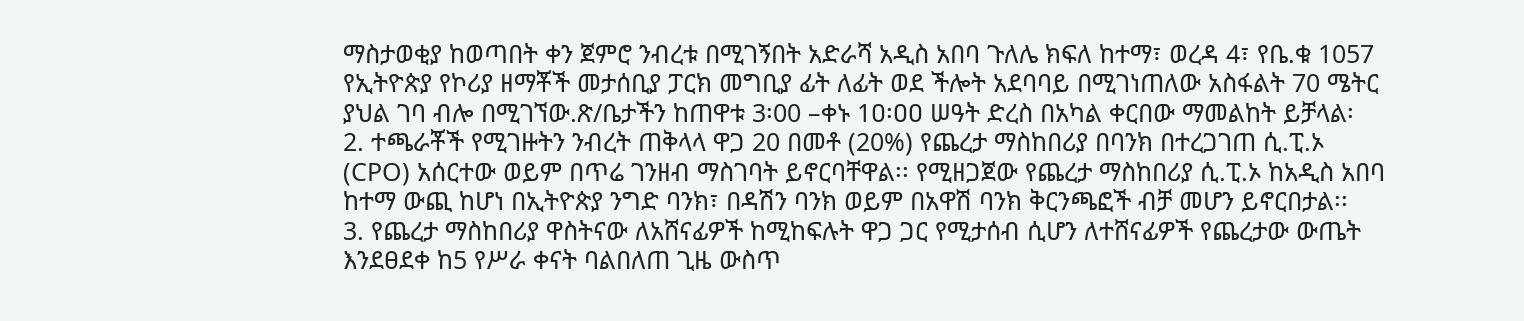ማስታወቂያ ከወጣበት ቀን ጀምሮ ንብረቱ በሚገኝበት አድራሻ አዲስ አበባ ጉለሌ ክፍለ ከተማ፣ ወረዳ 4፣ የቤ.ቁ 1057 የኢትዮጵያ የኮሪያ ዘማቾች መታሰቢያ ፓርክ መግቢያ ፊት ለፊት ወደ ችሎት አደባባይ በሚገነጠለው አስፋልት 70 ሜትር ያህል ገባ ብሎ በሚገኘው.ጽ/ቤታችን ከጠዋቱ 3፡00 –ቀኑ 1ዐ፡ዐዐ ሠዓት ድረስ በአካል ቀርበው ማመልከት ይቻላል፡
2. ተጫራቾች የሚገዙትን ንብረት ጠቅላላ ዋጋ 20 በመቶ (20%) የጨረታ ማስከበሪያ በባንክ በተረጋገጠ ሲ.ፒ.ኦ (CPO) አሰርተው ወይም በጥሬ ገንዘብ ማስገባት ይኖርባቸዋል፡፡ የሚዘጋጀው የጨረታ ማስከበሪያ ሲ.ፒ.ኦ ከአዲስ አበባ ከተማ ውጪ ከሆነ በኢትዮጵያ ንግድ ባንክ፣ በዳሽን ባንክ ወይም በአዋሽ ባንክ ቅርንጫፎች ብቻ መሆን ይኖርበታል፡፡
3. የጨረታ ማስከበሪያ ዋስትናው ለአሸናፊዎች ከሚከፍሉት ዋጋ ጋር የሚታሰብ ሲሆን ለተሸናፊዎች የጨረታው ውጤት እንደፀደቀ ከ5 የሥራ ቀናት ባልበለጠ ጊዜ ውስጥ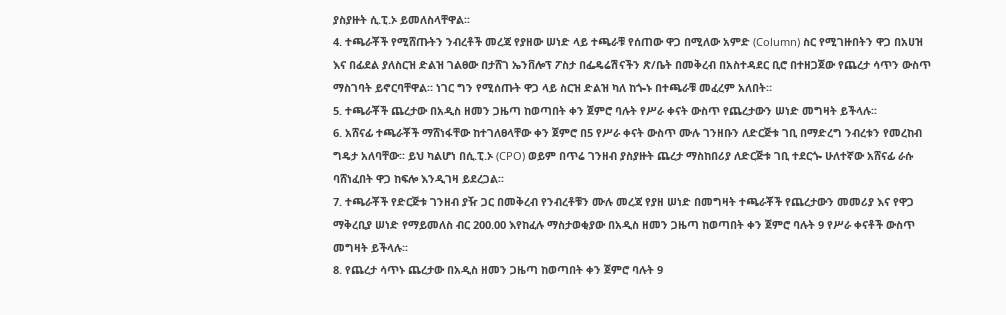ያስያዙት ሲ.ፒ.ኦ ይመለስላቸዋል፡፡
4. ተጫራቾች የሚሸጡትን ንብረቶች መረጃ የያዘው ሠነድ ላይ ተጫራቹ የሰጠው ዋጋ በሚለው አምድ (Column) ስር የሚገዙበትን ዋጋ በአሀዝ እና በፊደል ያለስርዝ ድልዝ ገልፀው በታሸገ ኤንቨሎፕ ፖስታ በፌዴሬሽናችን ጽ/ቤት በመቅረብ በአስተዳደር ቢሮ በተዘጋጀው የጨረታ ሳጥን ውስጥ ማስገባት ይኖርባቸዋል። ነገር ግን የሚሰጡት ዋጋ ላይ ስርዝ ድልዝ ካለ ከጐኑ በተጫራቹ መፈረም አለበት።
5. ተጫራቾች ጨረታው በአዲስ ዘመን ጋዜጣ ከወጣበት ቀን ጀምሮ ባሉት የሥራ ቀናት ውስጥ የጨረታውን ሠነድ መግዛት ይችላሉ፡፡
6. አሸናፊ ተጫራቾች ማሸነፋቸው ከተገለፀላቸው ቀን ጀምሮ በ5 የሥራ ቀናት ውስጥ ሙሉ ገንዘቡን ለድርጅቱ ገቢ በማድረግ ንብረቱን የመረከብ ግዴታ አለባቸው፡፡ ይህ ካልሆነ በሲ.ፒ.ኦ (CPO) ወይም በጥሬ ገንዘብ ያስያዙት ጨረታ ማስከበሪያ ለድርጅቱ ገቢ ተደርጐ ሁለተኛው አሸናፊ ራሱ ባሸነፈበት ዋጋ ከፍሎ እንዲገዛ ይደረጋል፡፡
7. ተጫራቾች የድርጅቱ ገንዘብ ያዥ ጋር በመቅረብ የንብረቶቹን ሙሉ መረጃ የያዘ ሠነድ በመግዛት ተጫራቾች የጨረታውን መመሪያ እና የዋጋ ማቅረቢያ ሠነድ የማይመለስ ብር 200.00 እየከፈሉ ማስታወቂያው በአዲስ ዘመን ጋዜጣ ከወጣበት ቀን ጀምሮ ባሉት 9 የሥራ ቀናቶች ውስጥ መግዛት ይችላሉ፡፡
8. የጨረታ ሳጥኑ ጨረታው በአዲስ ዘመን ጋዜጣ ከወጣበት ቀን ጀምሮ ባሉት 9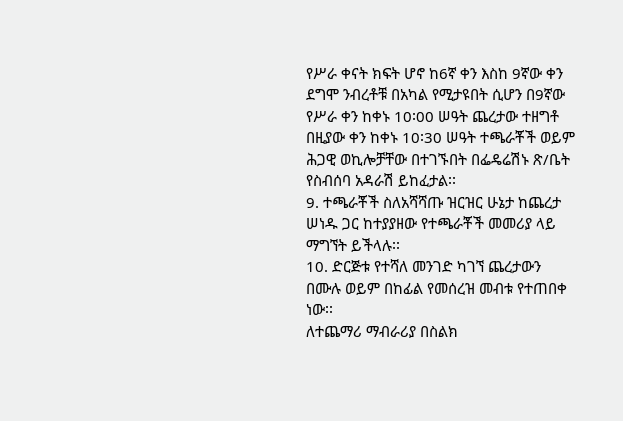የሥራ ቀናት ክፍት ሆኖ ከ6ኛ ቀን እስከ 9ኛው ቀን ደግሞ ንብረቶቹ በአካል የሚታዩበት ሲሆን በ9ኛው የሥራ ቀን ከቀኑ 10፡00 ሠዓት ጨረታው ተዘግቶ በዚያው ቀን ከቀኑ 10፡30 ሠዓት ተጫራቾች ወይም ሕጋዊ ወኪሎቻቸው በተገኙበት በፌዴሬሽኑ ጽ/ቤት የስብሰባ አዳራሽ ይከፈታል፡፡
9. ተጫራቾች ስለአሻሻጡ ዝርዝር ሁኔታ ከጨረታ ሠነዱ ጋር ከተያያዘው የተጫራቾች መመሪያ ላይ ማግኘት ይችላሉ፡፡
10. ድርጅቱ የተሻለ መንገድ ካገኘ ጨረታውን በሙሉ ወይም በከፊል የመሰረዝ መብቱ የተጠበቀ ነው፡፡
ለተጨማሪ ማብራሪያ በስልክ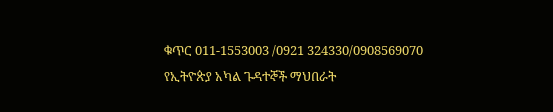ቁጥር 011-1553003 /0921 324330/0908569070
የኢትዮጵያ አካል ጉዳተኞች ማህበራት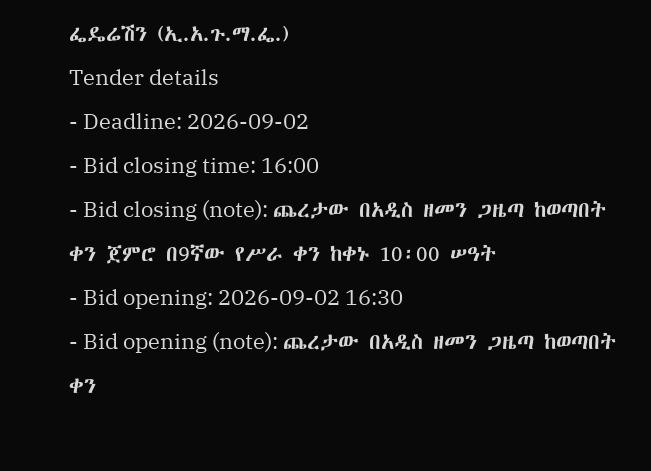ፌዴሬሽን (ኢ.አ.ጉ.ማ.ፌ.)
Tender details
- Deadline: 2026-09-02
- Bid closing time: 16:00
- Bid closing (note): ጨረታው በአዲስ ዘመን ጋዜጣ ከወጣበት ቀን ጀምሮ በ9ኛው የሥራ ቀን ከቀኑ 10፡00 ሠዓት
- Bid opening: 2026-09-02 16:30
- Bid opening (note): ጨረታው በአዲስ ዘመን ጋዜጣ ከወጣበት ቀን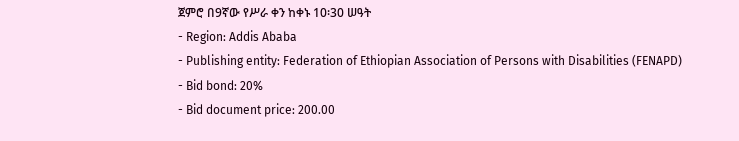ጀምሮ በ9ኛው የሥራ ቀን ከቀኑ 10፡30 ሠዓት
- Region: Addis Ababa
- Publishing entity: Federation of Ethiopian Association of Persons with Disabilities (FENAPD)
- Bid bond: 20%
- Bid document price: 200.00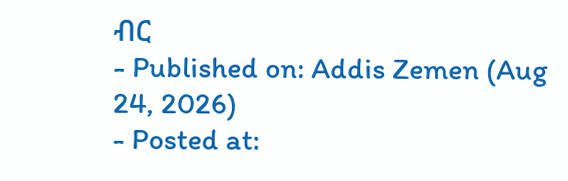ብር
- Published on: Addis Zemen (Aug 24, 2026)
- Posted at: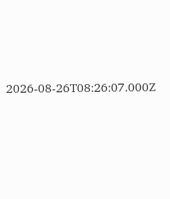2026-08-26T08:26:07.000Z